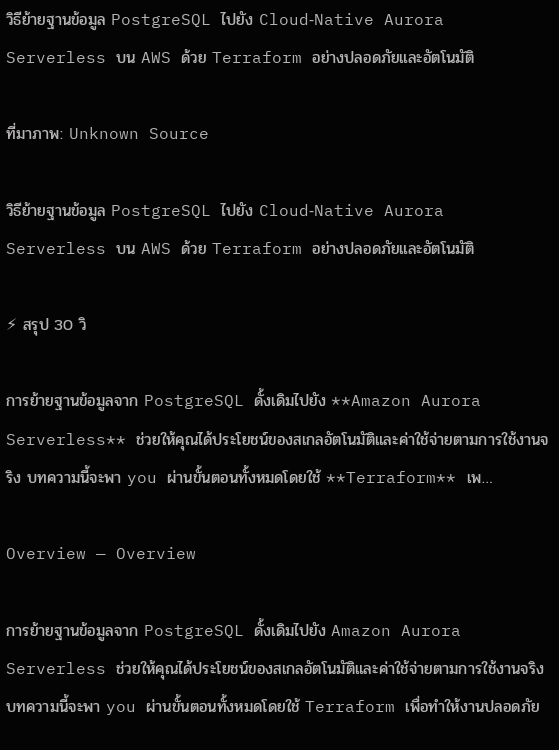วิธีย้ายฐานข้อมูล PostgreSQL ไปยัง Cloud‑Native Aurora Serverless บน AWS ด้วย Terraform อย่างปลอดภัยและอัตโนมัติ

ที่มาภาพ: Unknown Source

วิธีย้ายฐานข้อมูล PostgreSQL ไปยัง Cloud‑Native Aurora Serverless บน AWS ด้วย Terraform อย่างปลอดภัยและอัตโนมัติ

⚡ สรุป 30 วิ

การย้ายฐานข้อมูลจาก PostgreSQL ดั้งเดิมไปยัง **Amazon Aurora Serverless** ช่วยให้คุณได้ประโยชน์ของสเกลอัตโนมัติและค่าใช้จ่ายตามการใช้งานจริง บทความนี้จะพา you ผ่านขั้นตอนทั้งหมดโดยใช้ **Terraform** เพ…

Overview — Overview

การย้ายฐานข้อมูลจาก PostgreSQL ดั้งเดิมไปยัง Amazon Aurora Serverless ช่วยให้คุณได้ประโยชน์ของสเกลอัตโนมัติและค่าใช้จ่ายตามการใช้งานจริง บทความนี้จะพา you ผ่านขั้นตอนทั้งหมดโดยใช้ Terraform เพื่อทำให้งานปลอดภัย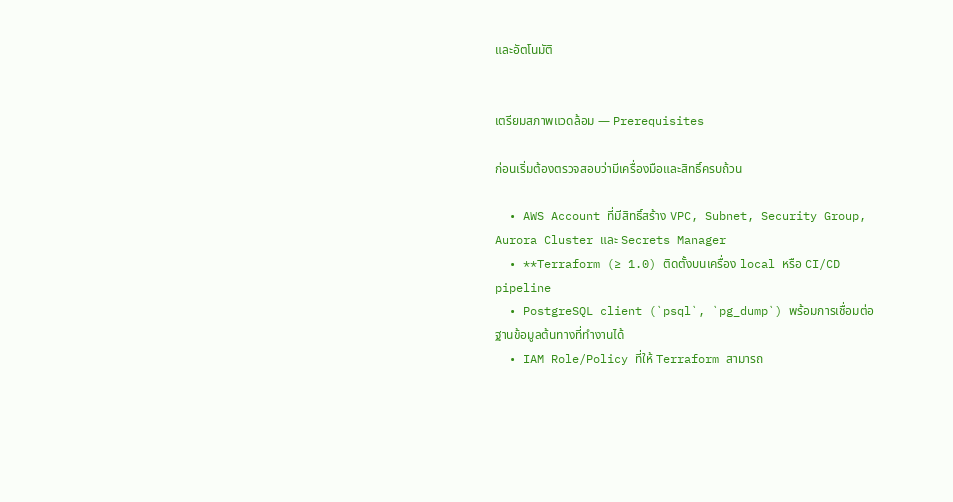และอัตโนมัติ


เตรียมสภาพแวดล้อม — Prerequisites

ก่อนเริ่มต้องตรวจสอบว่ามีเครื่องมือและสิทธิ์ครบถ้วน

  • AWS Account ที่มีสิทธิ์สร้าง VPC, Subnet, Security Group, Aurora Cluster และ Secrets Manager
  • **Terraform (≥ 1.0) ติดตั้งบนเครื่อง local หรือ CI/CD pipeline
  • PostgreSQL client (`psql`, `pg_dump`) พร้อมการเชื่อมต่อฐานข้อมูลต้นทางที่ทำงานได้
  • IAM Role/Policy ที่ให้ Terraform สามารถ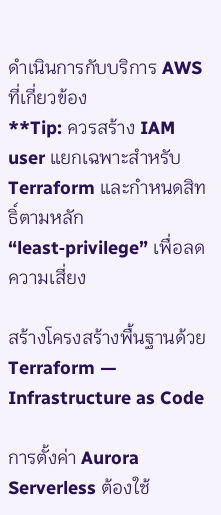ดำเนินการกับบริการ AWS ที่เกี่ยวข้อง
**Tip: ควรสร้าง IAM user แยกเฉพาะสำหรับ Terraform และกำหนดสิทธิ์ตามหลัก “least‑privilege” เพื่อลดความเสี่ยง

สร้างโครงสร้างพื้นฐานด้วย Terraform — Infrastructure as Code

การตั้งค่า Aurora Serverless ต้องใช้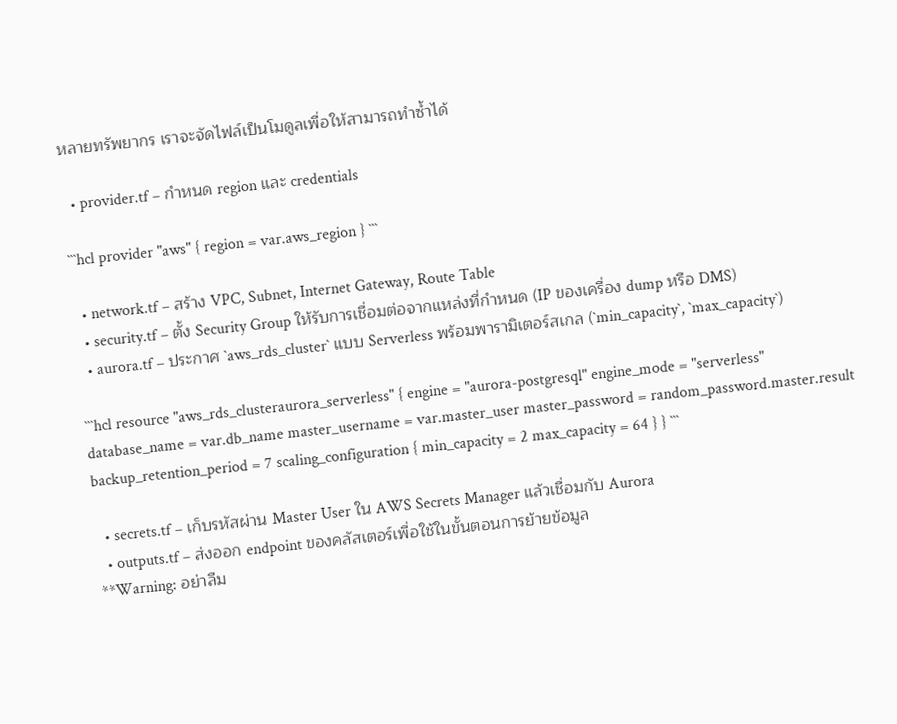หลายทรัพยากร เราจะจัดไฟล์เป็นโมดูลเพื่อให้สามารถทำซ้ำได้

  • provider.tf – กำหนด region และ credentials

```hcl provider "aws" { region = var.aws_region } ```

  • network.tf – สร้าง VPC, Subnet, Internet Gateway, Route Table
  • security.tf – ตั้ง Security Group ให้รับการเชื่อมต่อจากแหล่งที่กำหนด (IP ของเครื่อง dump หรือ DMS)
  • aurora.tf – ประกาศ `aws_rds_cluster` แบบ Serverless พร้อมพารามิเตอร์สเกล (`min_capacity`, `max_capacity`)

```hcl resource "aws_rds_clusteraurora_serverless" { engine = "aurora-postgresql" engine_mode = "serverless" database_name = var.db_name master_username = var.master_user master_password = random_password.master.result backup_retention_period = 7 scaling_configuration { min_capacity = 2 max_capacity = 64 } } ```

  • secrets.tf – เก็บรหัสผ่าน Master User ใน AWS Secrets Manager แล้วเชื่อมกับ Aurora
  • outputs.tf – ส่งออก endpoint ของคลัสเตอร์เพื่อใช้ในขั้นตอนการย้ายข้อมูล
**Warning: อย่าลืม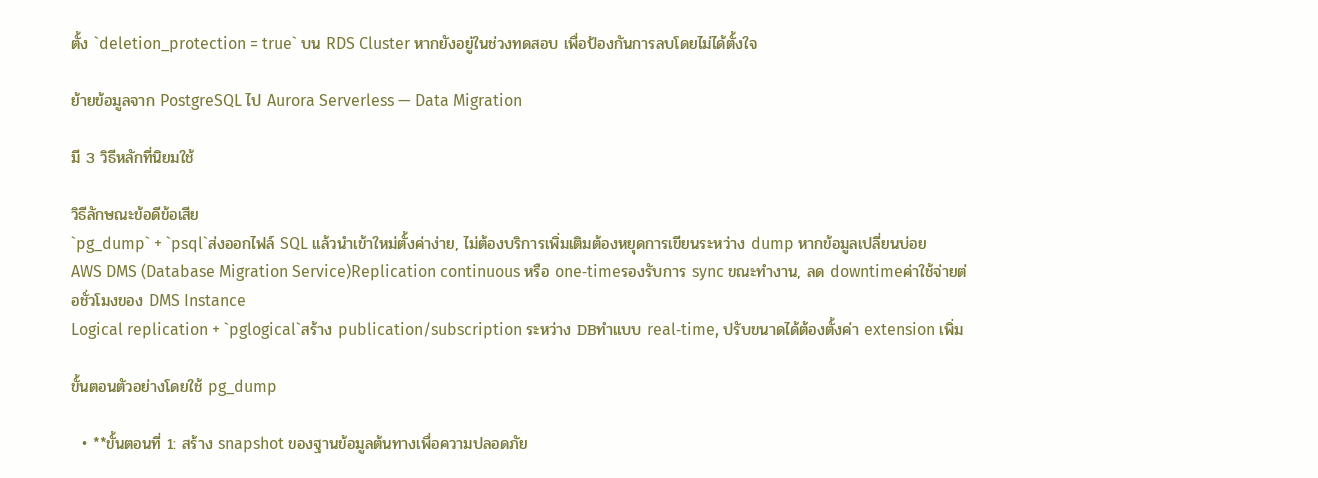ตั้ง `deletion_protection = true` บน RDS Cluster หากยังอยู่ในช่วงทดสอบ เพื่อป้องกันการลบโดยไม่ได้ตั้งใจ

ย้ายข้อมูลจาก PostgreSQL ไป Aurora Serverless — Data Migration

มี 3 วิธีหลักที่นิยมใช้

วิธีลักษณะข้อดีข้อเสีย
`pg_dump` + `psql`ส่งออกไฟล์ SQL แล้วนำเข้าใหม่ตั้งค่าง่าย, ไม่ต้องบริการเพิ่มเติมต้องหยุดการเขียนระหว่าง dump หากข้อมูลเปลี่ยนบ่อย
AWS DMS (Database Migration Service)Replication continuous หรือ one‑timeรองรับการ sync ขณะทำงาน, ลด downtimeค่าใช้จ่ายต่อชั่วโมงของ DMS Instance
Logical replication + `pglogical`สร้าง publication/subscription ระหว่าง DBทำแบบ real‑time, ปรับขนาดได้ต้องตั้งค่า extension เพิ่ม

ขั้นตอนตัวอย่างโดยใช้ pg_dump

  • **ขั้นตอนที่ 1: สร้าง snapshot ของฐานข้อมูลต้นทางเพื่อความปลอดภัย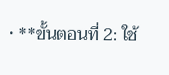• **ขั้นตอนที่ 2: ใช้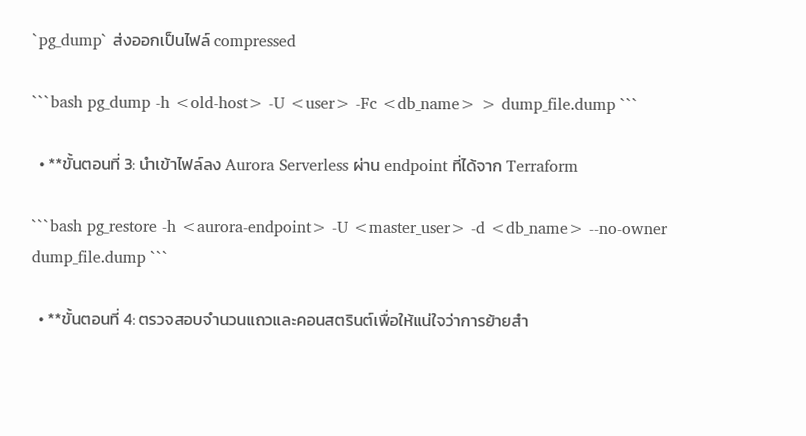`pg_dump` ส่งออกเป็นไฟล์ compressed

```bash pg_dump -h <old-host> -U <user> -Fc <db_name> > dump_file.dump ```

  • **ขั้นตอนที่ 3: นำเข้าไฟล์ลง Aurora Serverless ผ่าน endpoint ที่ได้จาก Terraform

```bash pg_restore -h <aurora-endpoint> -U <master_user> -d <db_name> --no-owner dump_file.dump ```

  • **ขั้นตอนที่ 4: ตรวจสอบจำนวนแถวและคอนสตรินต์เพื่อให้แน่ใจว่าการย้ายสำ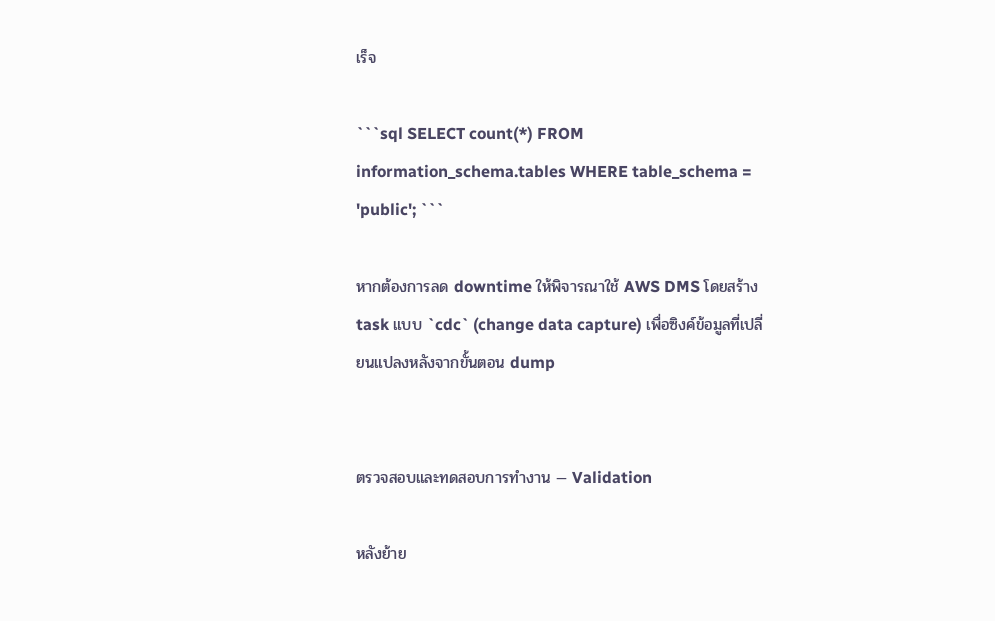เร็จ

```sql SELECT count(*) FROM information_schema.tables WHERE table_schema = 'public'; ```

หากต้องการลด downtime ให้พิจารณาใช้ AWS DMS โดยสร้าง task แบบ `cdc` (change data capture) เพื่อซิงค์ข้อมูลที่เปลี่ยนแปลงหลังจากขั้นตอน dump


ตรวจสอบและทดสอบการทำงาน — Validation

หลังย้าย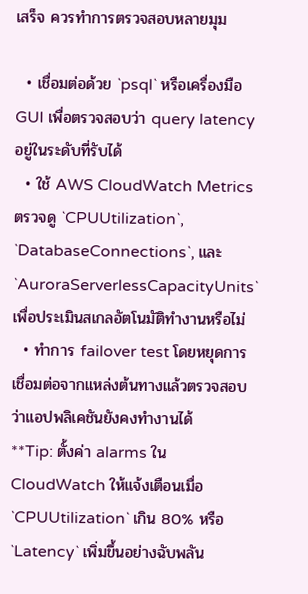เสร็จ ควรทำการตรวจสอบหลายมุม

  • เชื่อมต่อด้วย `psql` หรือเครื่องมือ GUI เพื่อตรวจสอบว่า query latency อยู่ในระดับที่รับได้
  • ใช้ AWS CloudWatch Metrics ตรวจดู `CPUUtilization`, `DatabaseConnections`, และ `AuroraServerlessCapacityUnits` เพื่อประเมินสเกลอัตโนมัติทำงานหรือไม่
  • ทำการ failover test โดยหยุดการเชื่อมต่อจากแหล่งต้นทางแล้วตรวจสอบว่าแอปพลิเคชันยังคงทำงานได้
**Tip: ตั้งค่า alarms ใน CloudWatch ให้แจ้งเตือนเมื่อ `CPUUtilization` เกิน 80% หรือ `Latency` เพิ่มขึ้นอย่างฉับพลัน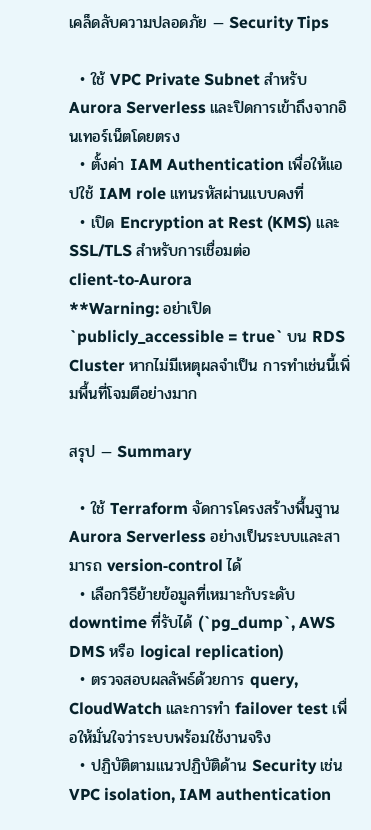เคล็ดลับความปลอดภัย — Security Tips

  • ใช้ VPC Private Subnet สำหรับ Aurora Serverless และปิดการเข้าถึงจากอินเทอร์เน็ตโดยตรง
  • ตั้งค่า IAM Authentication เพื่อให้แอปใช้ IAM role แทนรหัสผ่านแบบคงที่
  • เปิด Encryption at Rest (KMS) และ SSL/TLS สำหรับการเชื่อมต่อ client‑to‑Aurora
**Warning: อย่าเปิด `publicly_accessible = true` บน RDS Cluster หากไม่มีเหตุผลจำเป็น การทำเช่นนี้เพิ่มพื้นที่โจมตีอย่างมาก

สรุป — Summary

  • ใช้ Terraform จัดการโครงสร้างพื้นฐาน Aurora Serverless อย่างเป็นระบบและสามารถ version‑control ได้
  • เลือกวิธีย้ายข้อมูลที่เหมาะกับระดับ downtime ที่รับได้ (`pg_dump`, AWS DMS หรือ logical replication)
  • ตรวจสอบผลลัพธ์ด้วยการ query, CloudWatch และการทำ failover test เพื่อให้มั่นใจว่าระบบพร้อมใช้งานจริง
  • ปฏิบัติตามแนวปฏิบัติด้าน Security เช่น VPC isolation, IAM authentication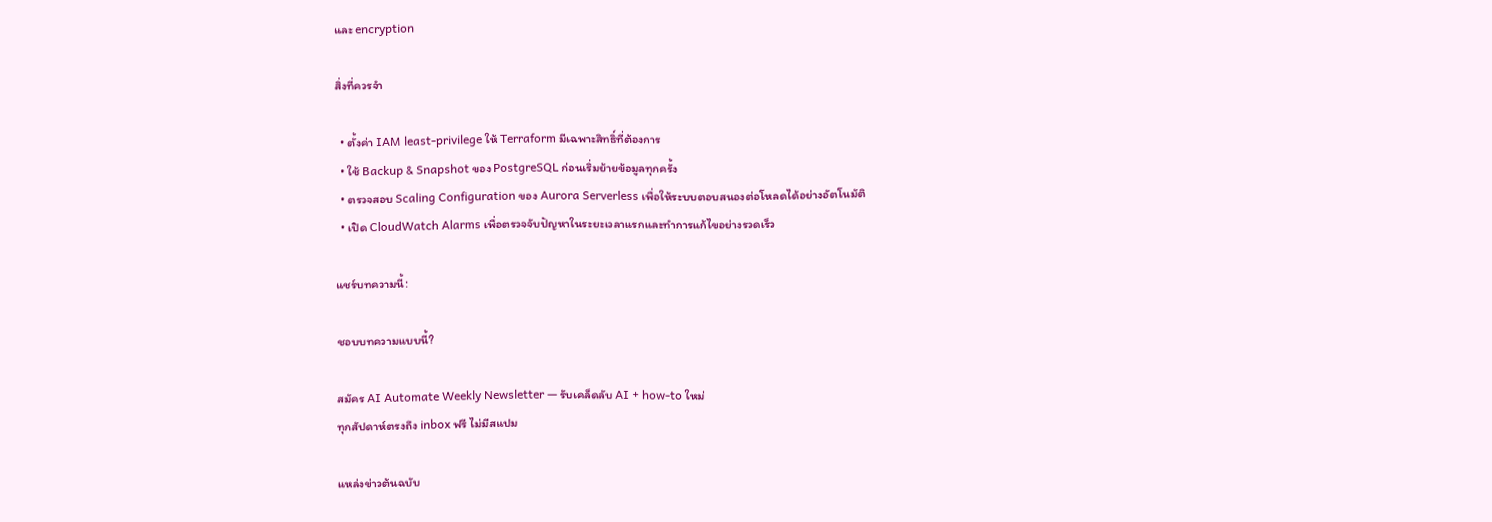และ encryption

สิ่งที่ควรจำ

  • ตั้งค่า IAM least‑privilege ให้ Terraform มีเฉพาะสิทธิ์ที่ต้องการ
  • ใช้ Backup & Snapshot ของ PostgreSQL ก่อนเริ่มย้ายข้อมูลทุกครั้ง
  • ตรวจสอบ Scaling Configuration ของ Aurora Serverless เพื่อให้ระบบตอบสนองต่อโหลดได้อย่างอัตโนมัติ
  • เปิด CloudWatch Alarms เพื่อตรวจจับปัญหาในระยะเวลาแรกและทำการแก้ไขอย่างรวดเร็ว

แชร์บทความนี้:

ชอบบทความแบบนี้?

สมัคร AI Automate Weekly Newsletter — รับเคล็ดลับ AI + how-to ใหม่
ทุกสัปดาห์ตรงถึง inbox ฟรี ไม่มีสแปม

แหล่งข่าวต้นฉบับ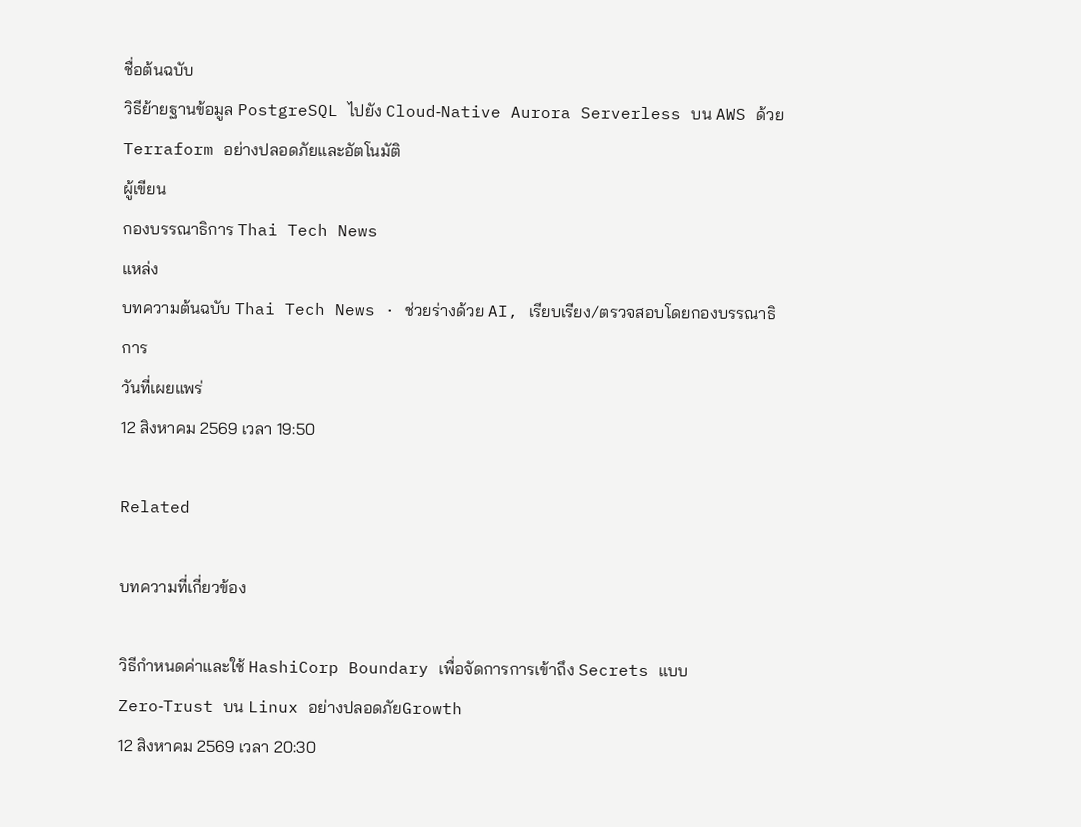ชื่อต้นฉบับ
วิธีย้ายฐานข้อมูล PostgreSQL ไปยัง Cloud‑Native Aurora Serverless บน AWS ด้วย Terraform อย่างปลอดภัยและอัตโนมัติ
ผู้เขียน
กองบรรณาธิการ Thai Tech News
แหล่ง
บทความต้นฉบับ Thai Tech News · ช่วยร่างด้วย AI, เรียบเรียง/ตรวจสอบโดยกองบรรณาธิการ
วันที่เผยแพร่
12 สิงหาคม 2569 เวลา 19:50

Related

บทความที่เกี่ยวข้อง

วิธีกำหนดค่าและใช้ HashiCorp Boundary เพื่อจัดการการเข้าถึง Secrets แบบ Zero‑Trust บน Linux อย่างปลอดภัยGrowth
12 สิงหาคม 2569 เวลา 20:30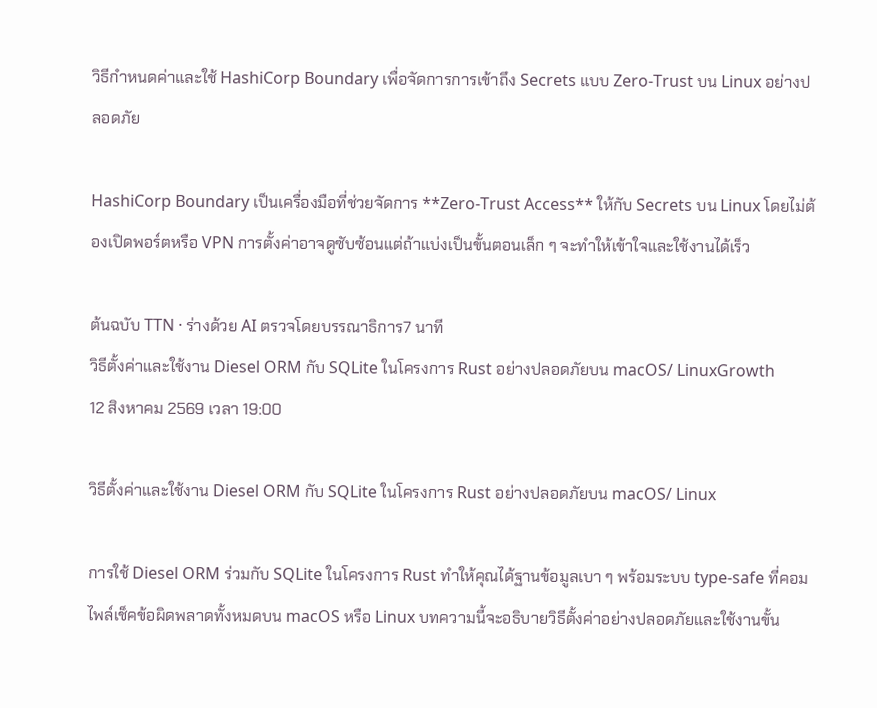วิธีกำหนดค่าและใช้ HashiCorp Boundary เพื่อจัดการการเข้าถึง Secrets แบบ Zero‑Trust บน Linux อย่างปลอดภัย

HashiCorp Boundary เป็นเครื่องมือที่ช่วยจัดการ **Zero‑Trust Access** ให้กับ Secrets บน Linux โดยไม่ต้องเปิดพอร์ตหรือ VPN การตั้งค่าอาจดูซับซ้อนแต่ถ้าแบ่งเป็นขั้นตอนเล็ก ๆ จะทำให้เข้าใจและใช้งานได้เร็ว

ต้นฉบับ TTN · ร่างด้วย AI ตรวจโดยบรรณาธิการ7 นาที
วิธีตั้งค่าและใช้งาน Diesel ORM กับ SQLite ในโครงการ Rust อย่างปลอดภัยบน macOS/ LinuxGrowth
12 สิงหาคม 2569 เวลา 19:00

วิธีตั้งค่าและใช้งาน Diesel ORM กับ SQLite ในโครงการ Rust อย่างปลอดภัยบน macOS/ Linux

การใช้ Diesel ORM ร่วมกับ SQLite ในโครงการ Rust ทำให้คุณได้ฐานข้อมูลเบา ๆ พร้อมระบบ type‑safe ที่คอมไพล์เช็คข้อผิดพลาดทั้งหมดบน macOS หรือ Linux บทความนี้จะอธิบายวิธีตั้งค่าอย่างปลอดภัยและใช้งานขั้น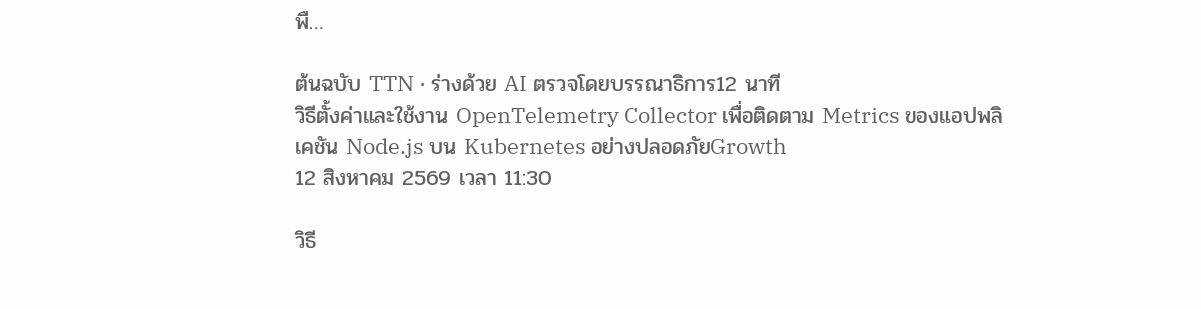พื…

ต้นฉบับ TTN · ร่างด้วย AI ตรวจโดยบรรณาธิการ12 นาที
วิธีตั้งค่าและใช้งาน OpenTelemetry Collector เพื่อติดตาม Metrics ของแอปพลิเคชัน Node.js บน Kubernetes อย่างปลอดภัยGrowth
12 สิงหาคม 2569 เวลา 11:30

วิธี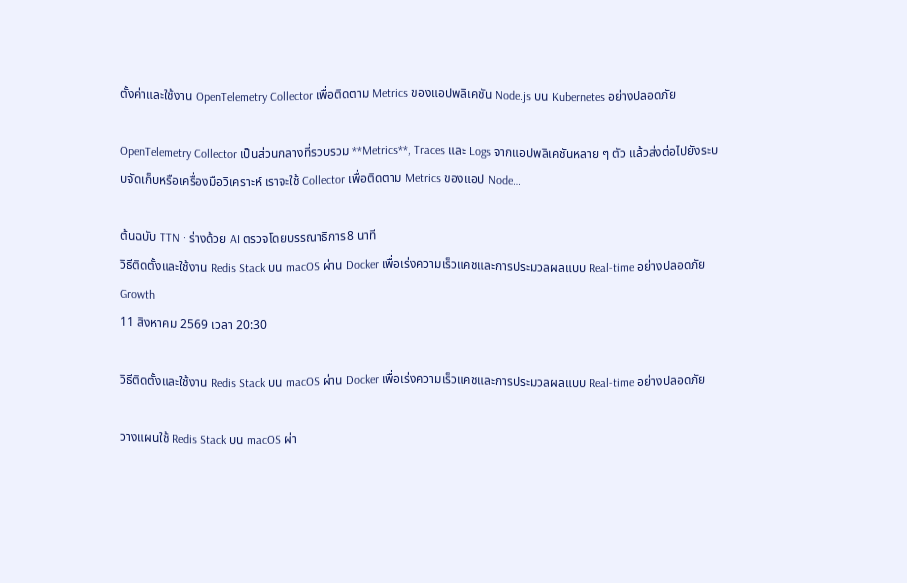ตั้งค่าและใช้งาน OpenTelemetry Collector เพื่อติดตาม Metrics ของแอปพลิเคชัน Node.js บน Kubernetes อย่างปลอดภัย

OpenTelemetry Collector เป็นส่วนกลางที่รวบรวม **Metrics**, Traces และ Logs จากแอปพลิเคชันหลาย ๆ ตัว แล้วส่งต่อไปยังระบบจัดเก็บหรือเครื่องมือวิเคราะห์ เราจะใช้ Collector เพื่อติดตาม Metrics ของแอป Node…

ต้นฉบับ TTN · ร่างด้วย AI ตรวจโดยบรรณาธิการ8 นาที
วิธีติดตั้งและใช้งาน Redis Stack บน macOS ผ่าน Docker เพื่อเร่งความเร็วแคชและการประมวลผลแบบ Real‑time อย่างปลอดภัยGrowth
11 สิงหาคม 2569 เวลา 20:30

วิธีติดตั้งและใช้งาน Redis Stack บน macOS ผ่าน Docker เพื่อเร่งความเร็วแคชและการประมวลผลแบบ Real‑time อย่างปลอดภัย

วางแผนใช้ Redis Stack บน macOS ผ่า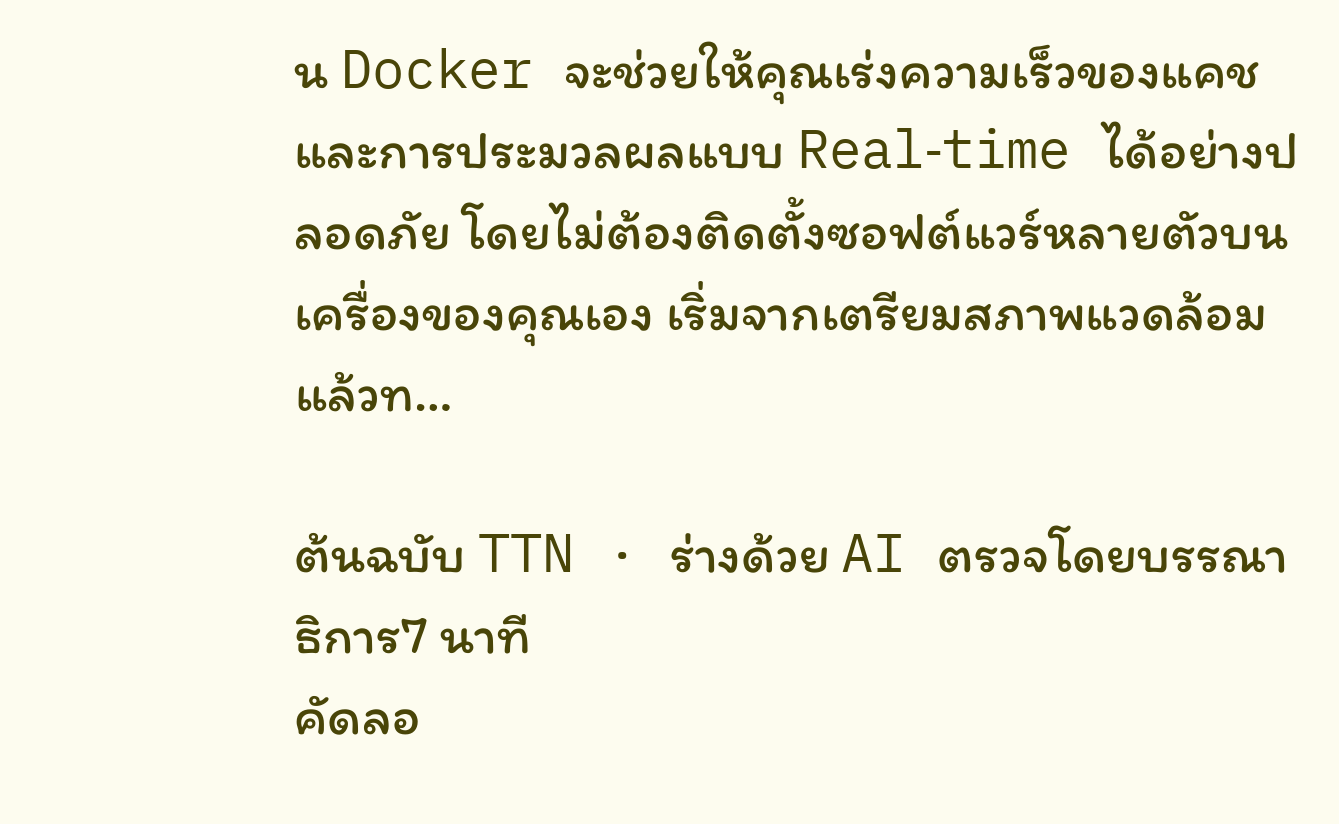น Docker จะช่วยให้คุณเร่งความเร็วของแคชและการประมวลผลแบบ Real‑time ได้อย่างปลอดภัย โดยไม่ต้องติดตั้งซอฟต์แวร์หลายตัวบนเครื่องของคุณเอง เริ่มจากเตรียมสภาพแวดล้อม แล้วท…

ต้นฉบับ TTN · ร่างด้วย AI ตรวจโดยบรรณาธิการ7 นาที
คัดลอ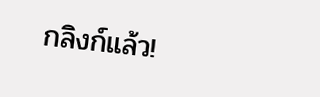กลิงก์แล้ว!